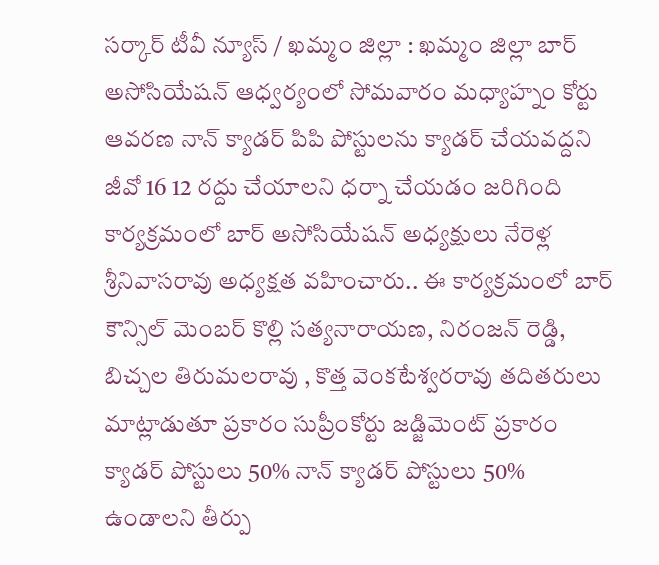సర్కార్ టీవీ న్యూస్ / ఖమ్మం జిల్లా : ఖమ్మం జిల్లా బార్ అసోసియేషన్ ఆధ్వర్యంలో సోమవారం మధ్యాహ్నం కోర్టు ఆవరణ నాన్ క్యాడర్ పిపి పోస్టులను క్యాడర్ చేయవద్దని జీవో 16 12 రద్దు చేయాలని ధర్నా చేయడం జరిగింది కార్యక్రమంలో బార్ అసోసియేషన్ అధ్యక్షులు నేరెళ్ల శ్రీనివాసరావు అధ్యక్షత వహించారు.. ఈ కార్యక్రమంలో బార్ కౌన్సిల్ మెంబర్ కొల్లి సత్యనారాయణ, నిరంజన్ రెడ్డి, బిచ్చల తిరుమలరావు , కొత్త వెంకటేశ్వరరావు తదితరులు మాట్లాడుతూ ప్రకారం సుప్రీంకోర్టు జడ్జిమెంట్ ప్రకారం క్యాడర్ పోస్టులు 50% నాన్ క్యాడర్ పోస్టులు 50% ఉండాలని తీర్పు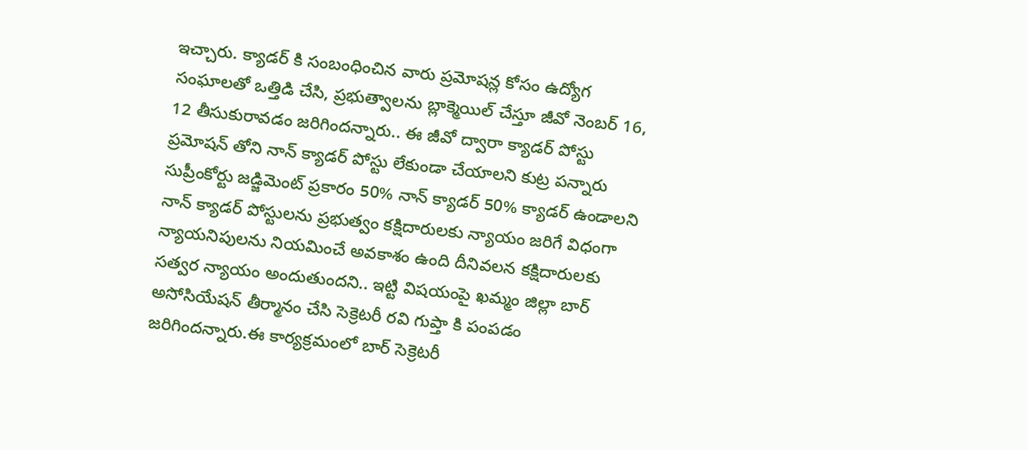ఇచ్చారు. క్యాడర్ కి సంబంధించిన వారు ప్రమోషన్ల కోసం ఉద్యోగ సంఘాలతో ఒత్తిడి చేసి, ప్రభుత్వాలను బ్లాక్మెయిల్ చేస్తూ జీవో నెంబర్ 16, 12 తీసుకురావడం జరిగిందన్నారు.. ఈ జీవో ద్వారా క్యాడర్ పోస్టు ప్రమోషన్ తోని నాన్ క్యాడర్ పోస్టు లేకుండా చేయాలని కుట్ర పన్నారు సుప్రీంకోర్టు జడ్జిమెంట్ ప్రకారం 50% నాన్ క్యాడర్ 50% క్యాడర్ ఉండాలని నాన్ క్యాడర్ పోస్టులను ప్రభుత్వం కక్షిదారులకు న్యాయం జరిగే విధంగా న్యాయనిపులను నియమించే అవకాశం ఉంది దీనివలన కక్షిదారులకు సత్వర న్యాయం అందుతుందని.. ఇట్టి విషయంపై ఖమ్మం జిల్లా బార్ అసోసియేషన్ తీర్మానం చేసి సెక్రెటరీ రవి గుప్తా కి పంపడం జరిగిందన్నారు.ఈ కార్యక్రమంలో బార్ సెక్రెటరీ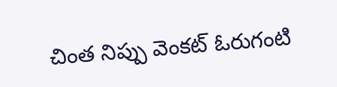చింత నిప్పు వెంకట్ ఓరుగంటి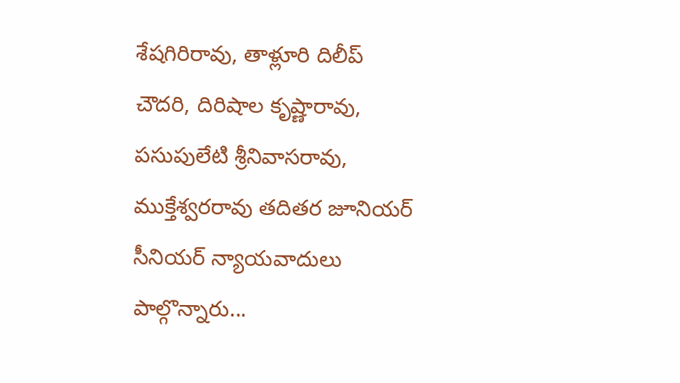శేషగిరిరావు, తాళ్లూరి దిలీప్ చౌదరి, దిరిషాల కృష్ణారావు, పసుపులేటి శ్రీనివాసరావు, ముక్తేశ్వరరావు తదితర జూనియర్ సీనియర్ న్యాయవాదులు పాల్గొన్నారు...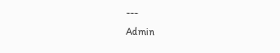---
Admin